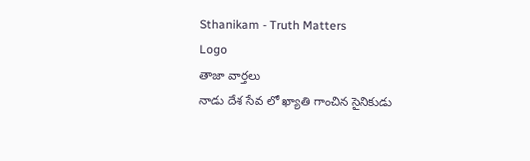Sthanikam - Truth Matters
Logo
తాజా వార్తలు
నాడు దేశ సేవ లో ఖ్యాతి గాంచిన సైనికుడు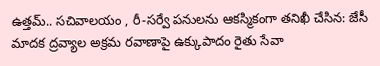ఉత్తమ్.. సచివాలయం , రీ-సర్వే పనులను ఆకస్మికంగా తనిఖీ చేసిన: జేసీ మాదక ద్రవ్యాల అక్రమ రవాణాపై ఉక్కుపాదం రైతు సేవా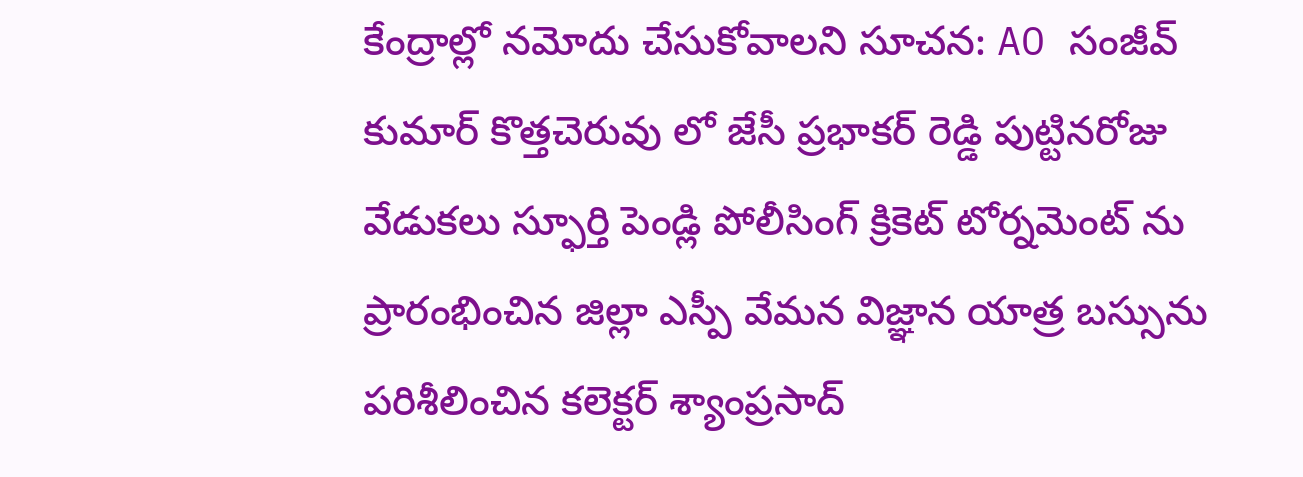కేంద్రాల్లో నమోదు చేసుకోవాలని సూచన: AO సంజీవ్ కుమార్ కొత్తచెరువు లో జేసీ ప్రభాకర్ రెడ్డి పుట్టినరోజు వేడుకలు స్ఫూర్తి పెండ్లి పోలీసింగ్ క్రికెట్ టోర్నమెంట్ ను ప్రారంభించిన జిల్లా ఎస్పీ వేమన విజ్ఞాన యాత్ర బస్సును పరిశీలించిన కలెక్టర్ శ్యాంప్రసాద్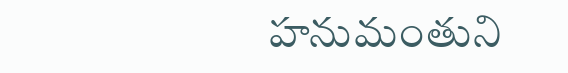హనుమంతుని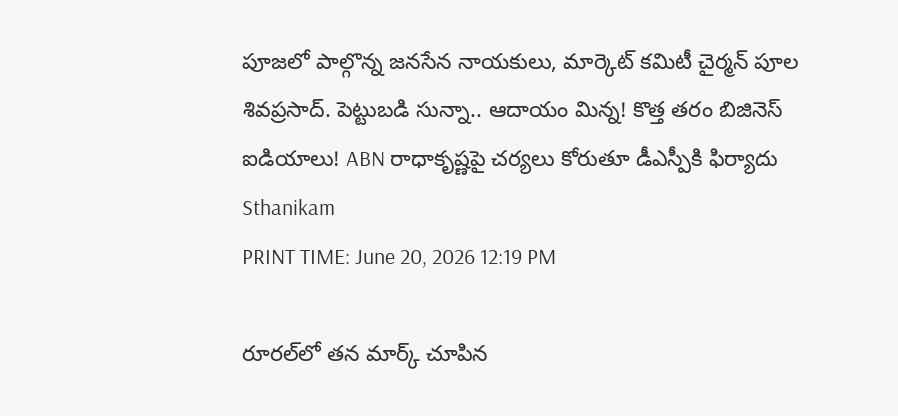పూజలో పాల్గొన్న జనసేన నాయకులు, మార్కెట్ కమిటీ చైర్మన్ పూల శివప్రసాద్. పెట్టుబడి సున్నా.. ఆదాయం మిన్న! కొత్త తరం బిజినెస్ ఐడియాలు! ABN రాధాకృష్ణపై చర్యలు కోరుతూ డీఎస్పీకి ఫిర్యాదు
Sthanikam
PRINT TIME: June 20, 2026 12:19 PM

రూరల్‌లో తన మార్క్ చూపిన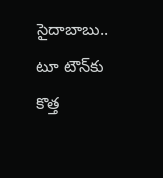సైదాబాబు.. టూ టౌన్‌కు కొత్త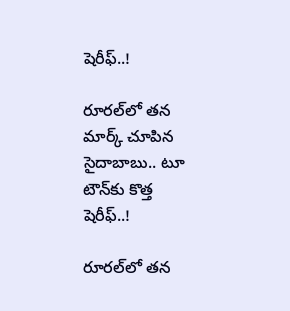షెరీఫ్..!

రూరల్‌లో తన మార్క్ చూపిన సైదాబాబు.. టూ టౌన్‌కు కొత్త షెరీఫ్..!

రూరల్‌లో తన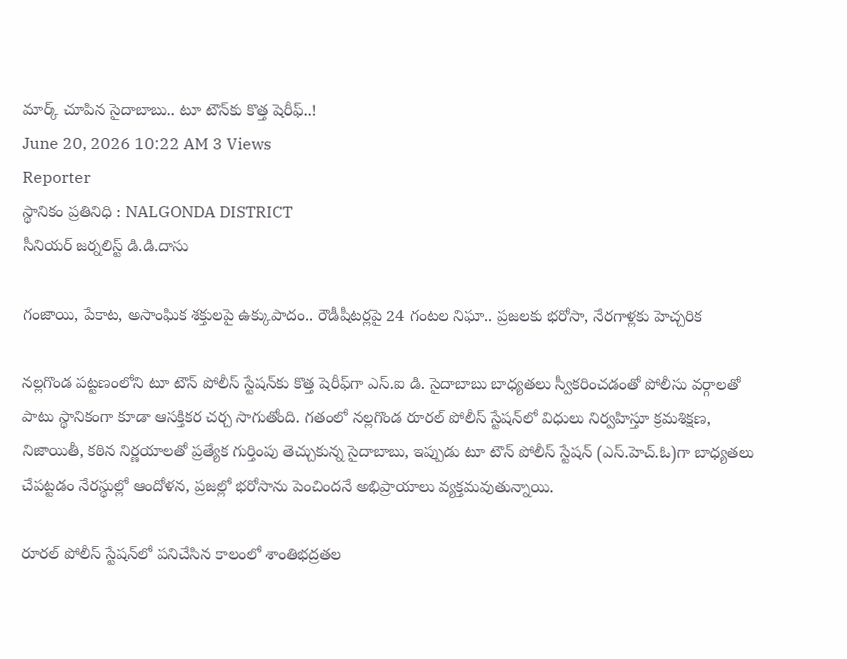మార్క్ చూపిన సైదాబాబు.. టూ టౌన్‌కు కొత్త షెరీఫ్..!
June 20, 2026 10:22 AM 3 Views
Reporter
స్థానికం ప్రతినిధి : NALGONDA DISTRICT
సీనియర్ జర్నలిస్ట్ డి.డి.దాసు

గంజాయి, పేకాట, అసాంఘిక శక్తులపై ఉక్కుపాదం.. రౌడీషీటర్లపై 24 గంటల నిఘా.. ప్రజలకు భరోసా, నేరగాళ్లకు హెచ్చరిక

నల్లగొండ పట్టణంలోని టూ టౌన్ పోలీస్ స్టేషన్‌కు కొత్త షెరీఫ్‌గా ఎస్‌.ఐ డి. సైదాబాబు బాధ్యతలు స్వీకరించడంతో పోలీసు వర్గాలతో పాటు స్థానికంగా కూడా ఆసక్తికర చర్చ సాగుతోంది. గతంలో నల్లగొండ రూరల్ పోలీస్ స్టేషన్‌లో విధులు నిర్వహిస్తూ క్రమశిక్షణ, నిజాయితీ, కఠిన నిర్ణయాలతో ప్రత్యేక గుర్తింపు తెచ్చుకున్న సైదాబాబు, ఇప్పుడు టూ టౌన్ పోలీస్ స్టేషన్ (ఎస్‌.హెచ్‌.ఓ)గా బాధ్యతలు చేపట్టడం నేరస్థుల్లో ఆందోళన, ప్రజల్లో భరోసాను పెంచిందనే అభిప్రాయాలు వ్యక్తమవుతున్నాయి.

రూరల్ పోలీస్ స్టేషన్‌లో పనిచేసిన కాలంలో శాంతిభద్రతల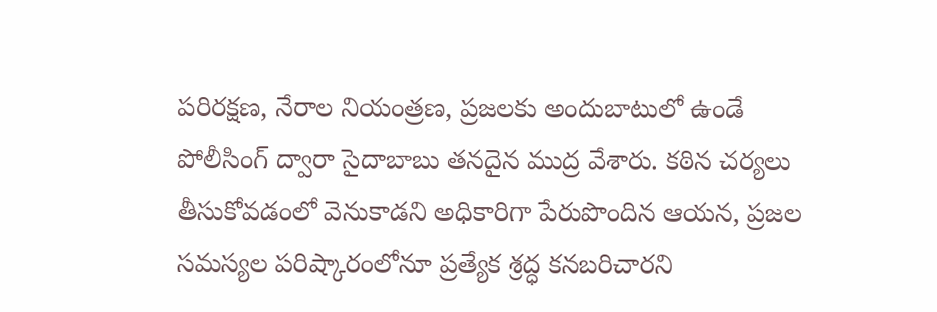పరిరక్షణ, నేరాల నియంత్రణ, ప్రజలకు అందుబాటులో ఉండే పోలీసింగ్ ద్వారా సైదాబాబు తనదైన ముద్ర వేశారు. కఠిన చర్యలు తీసుకోవడంలో వెనుకాడని అధికారిగా పేరుపొందిన ఆయన, ప్రజల సమస్యల పరిష్కారంలోనూ ప్రత్యేక శ్రద్ధ కనబరిచారని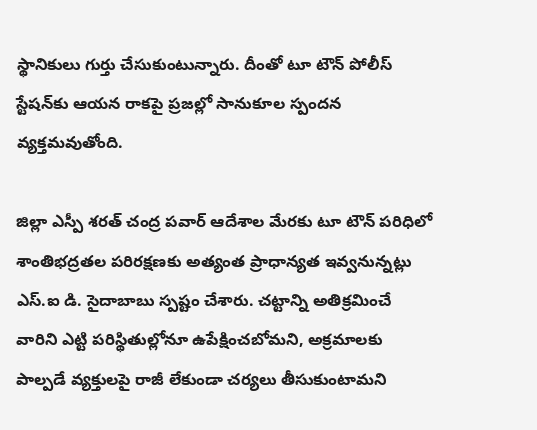స్థానికులు గుర్తు చేసుకుంటున్నారు. దీంతో టూ టౌన్ పోలీస్ స్టేషన్‌కు ఆయన రాకపై ప్రజల్లో సానుకూల స్పందన వ్యక్తమవుతోంది.

జిల్లా ఎస్పీ శరత్ చంద్ర పవార్ ఆదేశాల మేరకు టూ టౌన్ పరిధిలో శాంతిభద్రతల పరిరక్షణకు అత్యంత ప్రాధాన్యత ఇవ్వనున్నట్లు ఎస్‌.ఐ డి. సైదాబాబు స్పష్టం చేశారు. చట్టాన్ని అతిక్రమించే వారిని ఎట్టి పరిస్థితుల్లోనూ ఉపేక్షించబోమని, అక్రమాలకు పాల్పడే వ్యక్తులపై రాజీ లేకుండా చర్యలు తీసుకుంటామని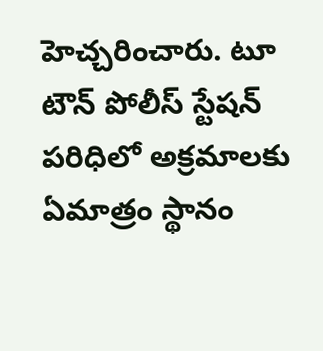హెచ్చరించారు. టూ టౌన్ పోలీస్ స్టేషన్ పరిధిలో అక్రమాలకు ఏమాత్రం స్థానం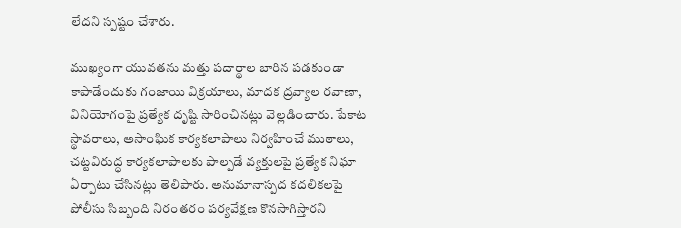లేదని స్పష్టం చేశారు.

ముఖ్యంగా యువతను మత్తు పదార్థాల బారిన పడకుండా కాపాడేందుకు గంజాయి విక్రయాలు, మాదక ద్రవ్యాల రవాణా, వినియోగంపై ప్రత్యేక దృష్టి సారించినట్లు వెల్లడించారు. పేకాట స్థావరాలు, అసాంఘిక కార్యకలాపాలు నిర్వహించే ముఠాలు, చట్టవిరుద్ధ కార్యకలాపాలకు పాల్పడే వ్యక్తులపై ప్రత్యేక నిఘా ఏర్పాటు చేసినట్లు తెలిపారు. అనుమానాస్పద కదలికలపై పోలీసు సిబ్బంది నిరంతరం పర్యవేక్షణ కొనసాగిస్తారని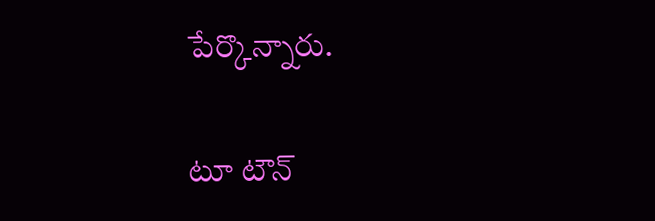పేర్కొన్నారు.

టూ టౌన్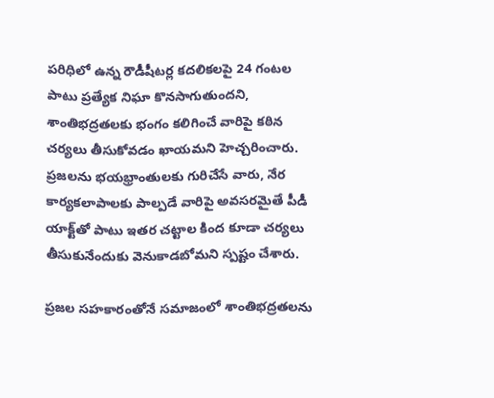పరిధిలో ఉన్న రౌడీషీటర్ల కదలికలపై 24 గంటల పాటు ప్రత్యేక నిఘా కొనసాగుతుందని, శాంతిభద్రతలకు భంగం కలిగించే వారిపై కఠిన చర్యలు తీసుకోవడం ఖాయమని హెచ్చరించారు. ప్రజలను భయభ్రాంతులకు గురిచేసే వారు, నేర కార్యకలాపాలకు పాల్పడే వారిపై అవసరమైతే పీడీ యాక్ట్‌తో పాటు ఇతర చట్టాల కింద కూడా చర్యలు తీసుకునేందుకు వెనుకాడబోమని స్పష్టం చేశారు.

ప్రజల సహకారంతోనే సమాజంలో శాంతిభద్రతలను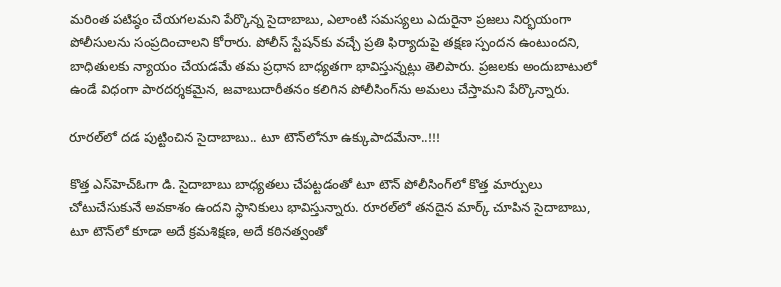మరింత పటిష్ఠం చేయగలమని పేర్కొన్న సైదాబాబు, ఎలాంటి సమస్యలు ఎదురైనా ప్రజలు నిర్భయంగా పోలీసులను సంప్రదించాలని కోరారు. పోలీస్ స్టేషన్‌కు వచ్చే ప్రతి ఫిర్యాదుపై తక్షణ స్పందన ఉంటుందని, బాధితులకు న్యాయం చేయడమే తమ ప్రధాన బాధ్యతగా భావిస్తున్నట్లు తెలిపారు. ప్రజలకు అందుబాటులో ఉండే విధంగా పారదర్శకమైన, జవాబుదారీతనం కలిగిన పోలీసింగ్‌ను అమలు చేస్తామని పేర్కొన్నారు.

రూరల్‌లో దడ పుట్టించిన సైదాబాబు.. టూ టౌన్‌లోనూ ఉక్కుపాదమేనా..!!!

కొత్త ఎస్‌హెచ్‌ఓగా డి. సైదాబాబు బాధ్యతలు చేపట్టడంతో టూ టౌన్ పోలీసింగ్‌లో కొత్త మార్పులు చోటుచేసుకునే అవకాశం ఉందని స్థానికులు భావిస్తున్నారు. రూరల్‌లో తనదైన మార్క్ చూపిన సైదాబాబు, టూ టౌన్‌లో కూడా అదే క్రమశిక్షణ, అదే కఠినత్వంతో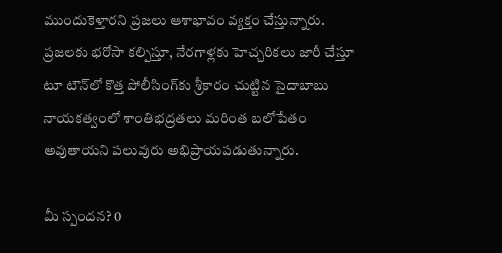ముందుకెళ్తారని ప్రజలు ఆశాభావం వ్యక్తం చేస్తున్నారు. ప్రజలకు భరోసా కల్పిస్తూ, నేరగాళ్లకు హెచ్చరికలు జారీ చేస్తూ టూ టౌన్‌లో కొత్త పోలీసింగ్‌కు శ్రీకారం చుట్టిన సైదాబాబు నాయకత్వంలో శాంతిభద్రతలు మరింత బలోపేతం అవుతాయని పలువురు అభిప్రాయపడుతున్నారు.

మీ స్పందన? 0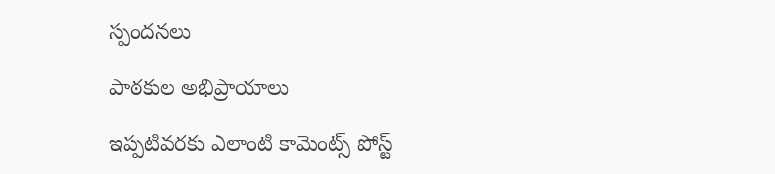స్పందనలు

పాఠకుల అభిప్రాయాలు

ఇప్పటివరకు ఎలాంటి కామెంట్స్ పోస్ట్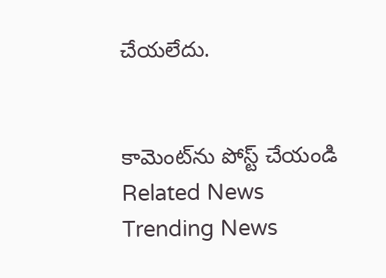చేయలేదు.


కామెంట్‌ను పోస్ట్ చేయండి
Related News
Trending News